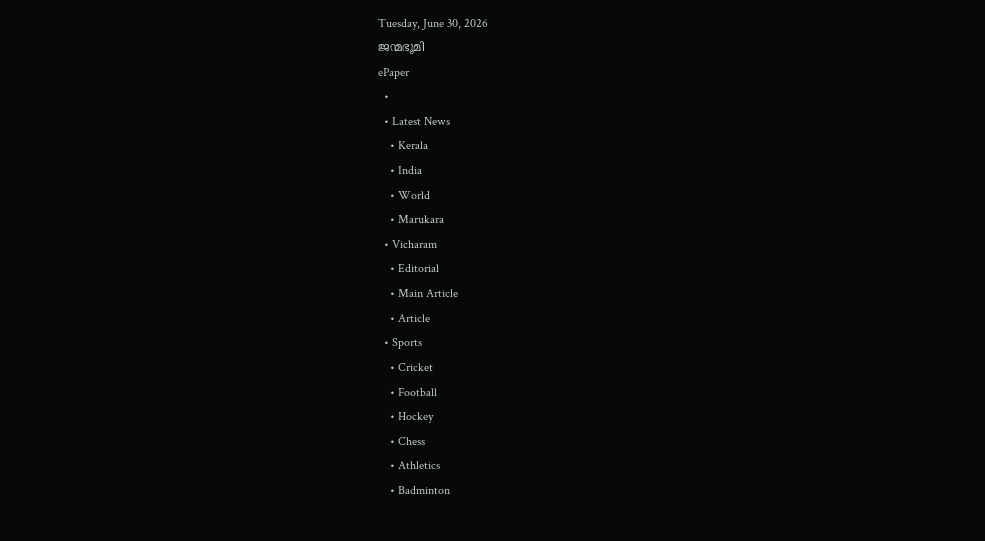Tuesday, June 30, 2026
ജന്മഭൂമി
ePaper
  •
  • Latest News
    • Kerala
    • India
    • World
    • Marukara
  • Vicharam
    • Editorial
    • Main Article
    • Article
  • Sports
    • Cricket
    • Football
    • Hockey
    • Chess
    • Athletics
    • Badminton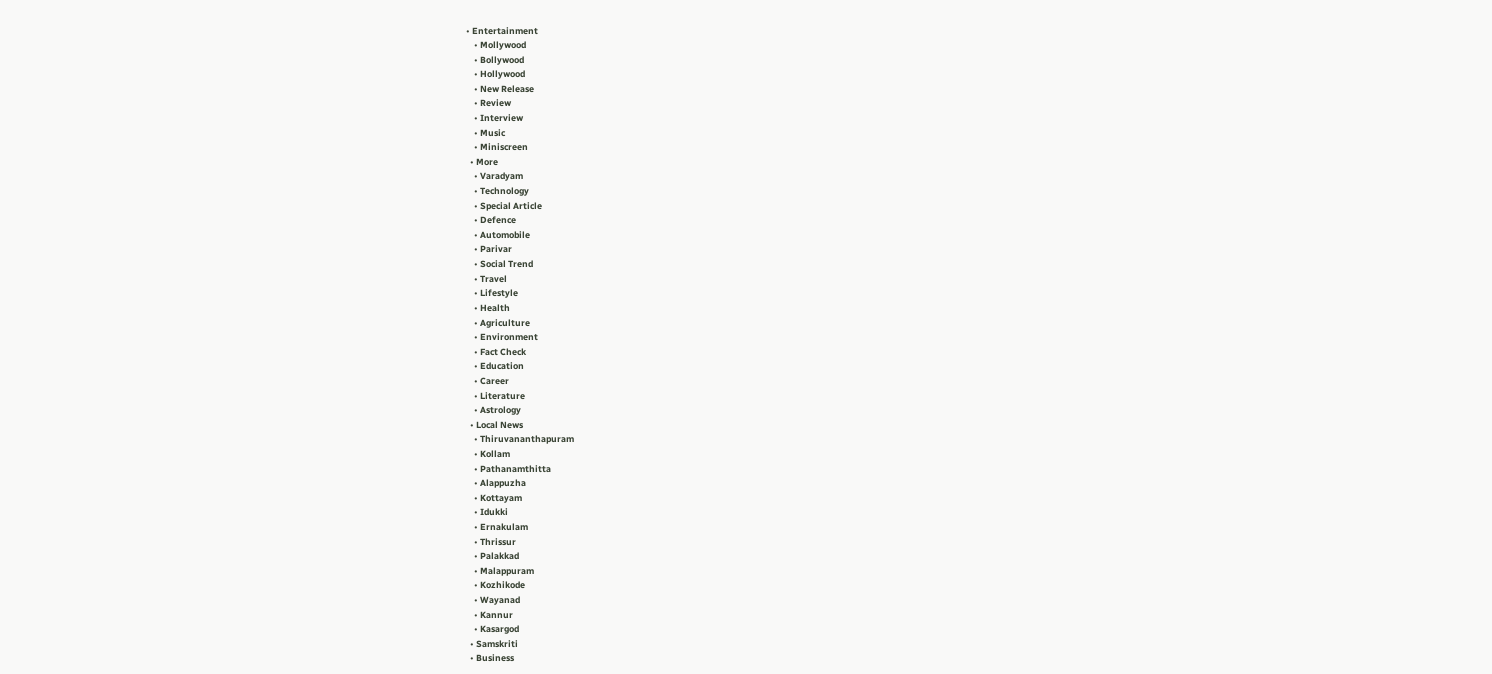• Entertainment
    • Mollywood
    • Bollywood
    • Hollywood
    • New Release
    • Review
    • Interview
    • Music
    • Miniscreen
  • More
    • Varadyam
    • Technology
    • Special Article
    • Defence
    • Automobile
    • Parivar
    • Social Trend
    • Travel
    • Lifestyle
    • Health
    • Agriculture
    • Environment
    • Fact Check
    • Education
    • Career
    • Literature
    • Astrology
  • Local News
    • Thiruvananthapuram
    • Kollam
    • Pathanamthitta
    • Alappuzha
    • Kottayam
    • Idukki
    • Ernakulam
    • Thrissur
    • Palakkad
    • Malappuram
    • Kozhikode
    • Wayanad
    • Kannur
    • Kasargod
  • Samskriti
  • Business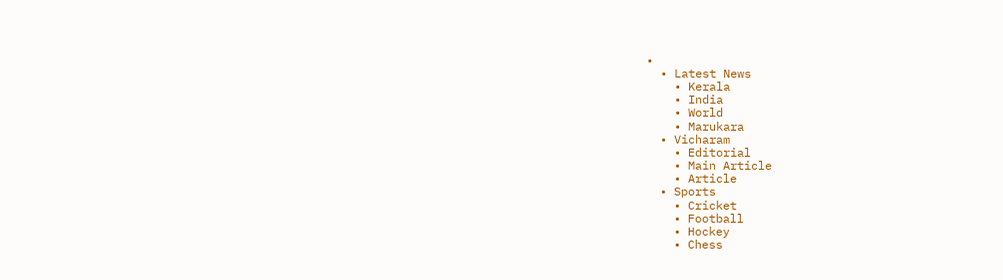•
  • Latest News
    • Kerala
    • India
    • World
    • Marukara
  • Vicharam
    • Editorial
    • Main Article
    • Article
  • Sports
    • Cricket
    • Football
    • Hockey
    • Chess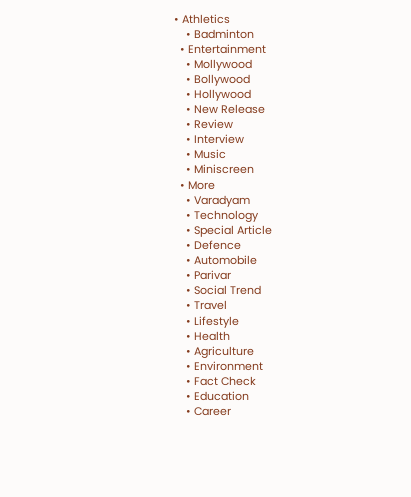• Athletics
    • Badminton
  • Entertainment
    • Mollywood
    • Bollywood
    • Hollywood
    • New Release
    • Review
    • Interview
    • Music
    • Miniscreen
  • More
    • Varadyam
    • Technology
    • Special Article
    • Defence
    • Automobile
    • Parivar
    • Social Trend
    • Travel
    • Lifestyle
    • Health
    • Agriculture
    • Environment
    • Fact Check
    • Education
    • Career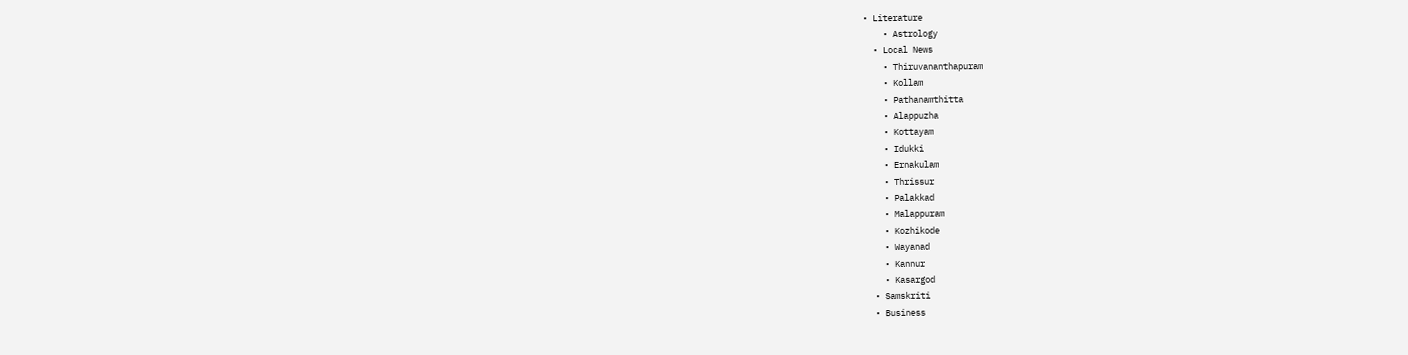• Literature
    • Astrology
  • Local News
    • Thiruvananthapuram
    • Kollam
    • Pathanamthitta
    • Alappuzha
    • Kottayam
    • Idukki
    • Ernakulam
    • Thrissur
    • Palakkad
    • Malappuram
    • Kozhikode
    • Wayanad
    • Kannur
    • Kasargod
  • Samskriti
  • Business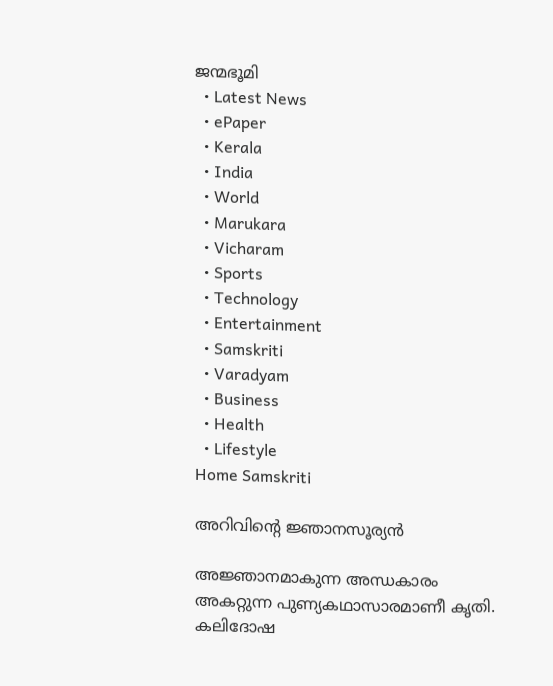ജന്മഭൂമി
  • Latest News
  • ePaper
  • Kerala
  • India
  • World
  • Marukara
  • Vicharam
  • Sports
  • Technology
  • Entertainment
  • Samskriti
  • Varadyam
  • Business
  • Health
  • Lifestyle
Home Samskriti

അറിവിന്റെ ജ്ഞാനസൂര്യന്‍

അജ്ഞാനമാകുന്ന അന്ധകാരം അകറ്റുന്ന പുണ്യകഥാസാരമാണീ കൃതി. കലിദോഷ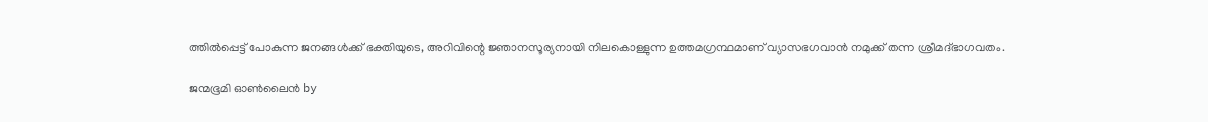ത്തില്‍പ്പെട്ട് പോകുന്ന ജനങ്ങള്‍ക്ക് ഭക്തിയുടെ, അറിവിന്റെ ജ്ഞാനസൂര്യനായി നിലകൊള്ളുന്ന ഉത്തമഗ്രന്ഥമാണ് വ്യാസഭഗവാന്‍ നമുക്ക് തന്ന ശ്രീമദ്ഭാഗവതം.

ജന്മഭൂമി ഓണ്‍ലൈന്‍ by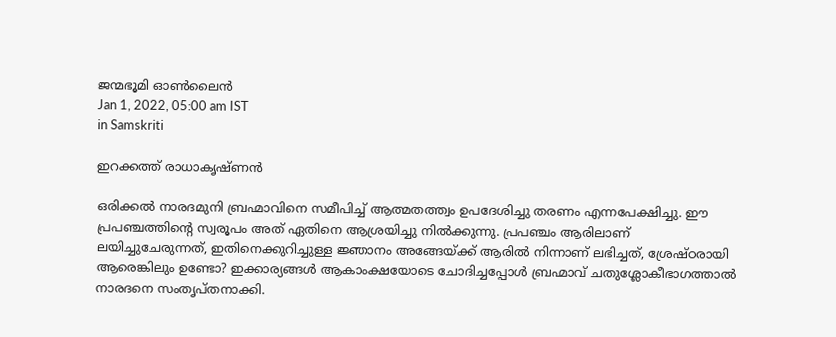ജന്മഭൂമി ഓണ്‍ലൈന്‍
Jan 1, 2022, 05:00 am IST
in Samskriti

ഇറക്കത്ത് രാധാകൃഷ്ണന്‍

ഒരിക്കല്‍ നാരദമുനി ബ്രഹ്മാവിനെ സമീപിച്ച് ആത്മതത്ത്വം ഉപദേശിച്ചു തരണം എന്നപേക്ഷിച്ചു. ഈ പ്രപഞ്ചത്തിന്റെ സ്വരൂപം അത് ഏതിനെ ആശ്രയിച്ചു നില്‍ക്കുന്നു. പ്രപഞ്ചം ആരിലാണ് ലയിച്ചുചേരുന്നത്, ഇതിനെക്കുറിച്ചുള്ള ജ്ഞാനം അങ്ങേയ്‌ക്ക് ആരില്‍ നിന്നാണ് ലഭിച്ചത്, ശ്രേഷ്ഠരായി ആരെങ്കിലും ഉണ്ടോ? ഇക്കാര്യങ്ങള്‍ ആകാംക്ഷയോടെ ചോദിച്ചപ്പോള്‍ ബ്രഹ്മാവ് ചതുശ്ലോകീഭാഗത്താല്‍ നാരദനെ സംതൃപ്തനാക്കി.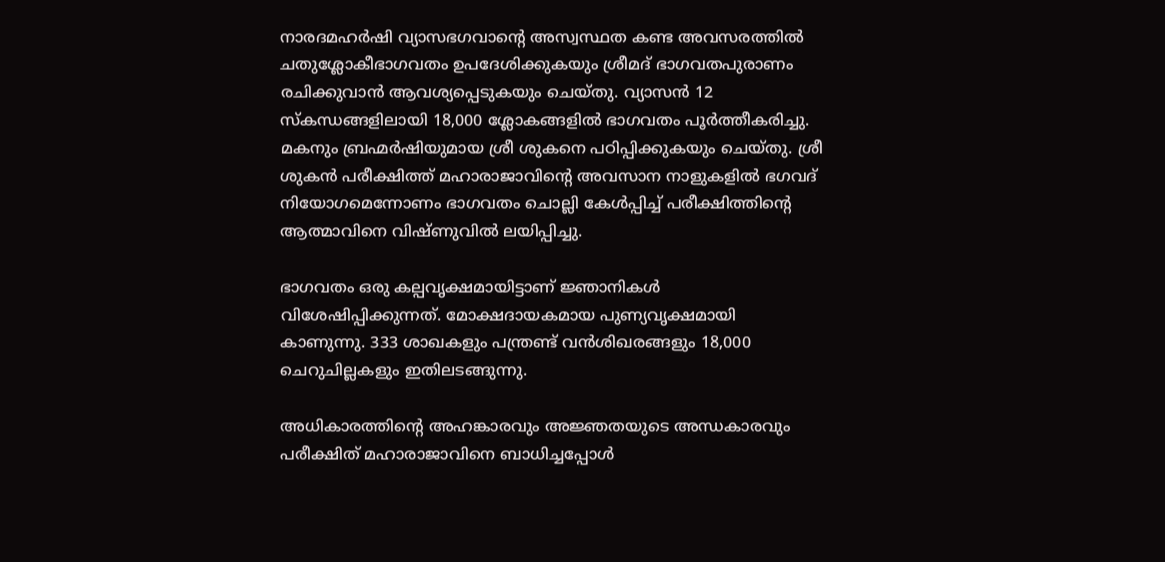നാരദമഹര്‍ഷി വ്യാസഭഗവാന്റെ അസ്വസ്ഥത കണ്ട അവസരത്തില്‍ ചതുശ്ലോകീഭാഗവതം ഉപദേശിക്കുകയും ശ്രീമദ് ഭാഗവതപുരാണം രചിക്കുവാന്‍ ആവശ്യപ്പെടുകയും ചെയ്തു. വ്യാസന്‍ 12 സ്‌കന്ധങ്ങളിലായി 18,000 ശ്ലോകങ്ങളില്‍ ഭാഗവതം പൂര്‍ത്തീകരിച്ചു. മകനും ബ്രഹ്മര്‍ഷിയുമായ ശ്രീ ശുകനെ പഠിപ്പിക്കുകയും ചെയ്തു. ശ്രീ ശുകന്‍ പരീക്ഷിത്ത് മഹാരാജാവിന്റെ അവസാന നാളുകളില്‍ ഭഗവദ് നിയോഗമെന്നോണം ഭാഗവതം ചൊല്ലി കേള്‍പ്പിച്ച് പരീക്ഷിത്തിന്റെ ആത്മാവിനെ വിഷ്ണുവില്‍ ലയിപ്പിച്ചു.

ഭാഗവതം ഒരു കല്പവൃക്ഷമായിട്ടാണ് ജ്ഞാനികള്‍ വിശേഷിപ്പിക്കുന്നത്. മോക്ഷദായകമായ പുണ്യവൃക്ഷമായി കാണുന്നു. 333 ശാഖകളും പന്ത്രണ്ട് വന്‍ശിഖരങ്ങളും 18,000 ചെറുചില്ലകളും ഇതിലടങ്ങുന്നു.

അധികാരത്തിന്റെ അഹങ്കാരവും അജ്ഞതയുടെ അന്ധകാരവും പരീക്ഷിത് മഹാരാജാവിനെ ബാധിച്ചപ്പോള്‍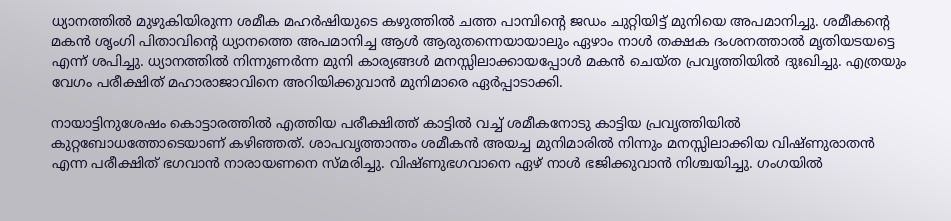ധ്യാനത്തില്‍ മുഴുകിയിരുന്ന ശമീക മഹര്‍ഷിയുടെ കഴുത്തില്‍ ചത്ത പാമ്പിന്റെ ജഡം ചുറ്റിയിട്ട് മുനിയെ അപമാനിച്ചു. ശമീകന്റെ മകന്‍ ശൃംഗി പിതാവിന്റെ ധ്യാനത്തെ അപമാനിച്ച ആള്‍ ആരുതന്നെയായാലും ഏഴാം നാള്‍ തക്ഷക ദംശനത്താല്‍ മൃതിയടയട്ടെ എന്ന് ശപിച്ചു. ധ്യാനത്തില്‍ നിന്നുണര്‍ന്ന മുനി കാര്യങ്ങള്‍ മനസ്സിലാക്കായപ്പോള്‍ മകന്‍ ചെയ്ത പ്രവൃത്തിയില്‍ ദുഃഖിച്ചു. എത്രയും വേഗം പരീക്ഷിത് മഹാരാജാവിനെ അറിയിക്കുവാന്‍ മുനിമാരെ ഏര്‍പ്പാടാക്കി.

നായാട്ടിനുശേഷം കൊട്ടാരത്തില്‍ എത്തിയ പരീക്ഷിത്ത് കാട്ടില്‍ വച്ച് ശമീകനോടു കാട്ടിയ പ്രവൃത്തിയില്‍ കുറ്റബോധത്തോടെയാണ് കഴിഞ്ഞത്. ശാപവൃത്താന്തം ശമീകന്‍ അയച്ച മുനിമാരില്‍ നിന്നും മനസ്സിലാക്കിയ വിഷ്ണുരാതന്‍ എന്ന പരീക്ഷിത് ഭഗവാന്‍ നാരായണനെ സ്മരിച്ചു. വിഷ്ണുഭഗവാനെ ഏഴ് നാള്‍ ഭജിക്കുവാന്‍ നിശ്ചയിച്ചു. ഗംഗയില്‍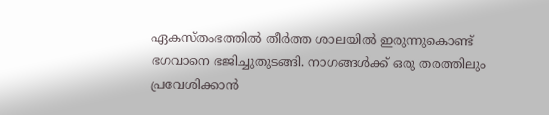ഏകസ്തംഭത്തില്‍ തീര്‍ത്ത ശാലയില്‍ ഇരുന്നുകൊണ്ട് ഭഗവാനെ ഭജിച്ചുതുടങ്ങി. നാഗങ്ങള്‍ക്ക് ഒരു തരത്തിലും പ്രവേശിക്കാന്‍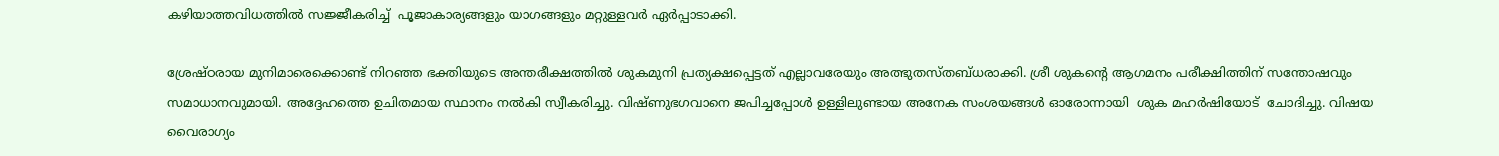കഴിയാത്തവിധത്തില്‍ സജ്ജീകരിച്ച്  പൂജാകാര്യങ്ങളും യാഗങ്ങളും മറ്റുള്ളവര്‍ ഏര്‍പ്പാടാക്കി.

ശ്രേഷ്ഠരായ മുനിമാരെക്കൊണ്ട് നിറഞ്ഞ ഭക്തിയുടെ അന്തരീക്ഷത്തില്‍ ശുകമുനി പ്രത്യക്ഷപ്പെട്ടത് എല്ലാവരേയും അത്ഭുതസ്തബ്ധരാക്കി. ശ്രീ ശുകന്റെ ആഗമനം പരീക്ഷിത്തിന് സന്തോഷവും സമാധാനവുമായി. അദ്ദേഹത്തെ ഉചിതമായ സ്ഥാനം നല്‍കി സ്വീകരിച്ചു. വിഷ്ണുഭഗവാനെ ജപിച്ചപ്പോള്‍ ഉള്ളിലുണ്ടായ അനേക സംശയങ്ങള്‍ ഓരോന്നായി  ശുക മഹര്‍ഷിയോട്  ചോദിച്ചു. വിഷയ വൈരാഗ്യം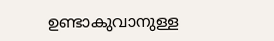ഉണ്ടാകുവാനുള്ള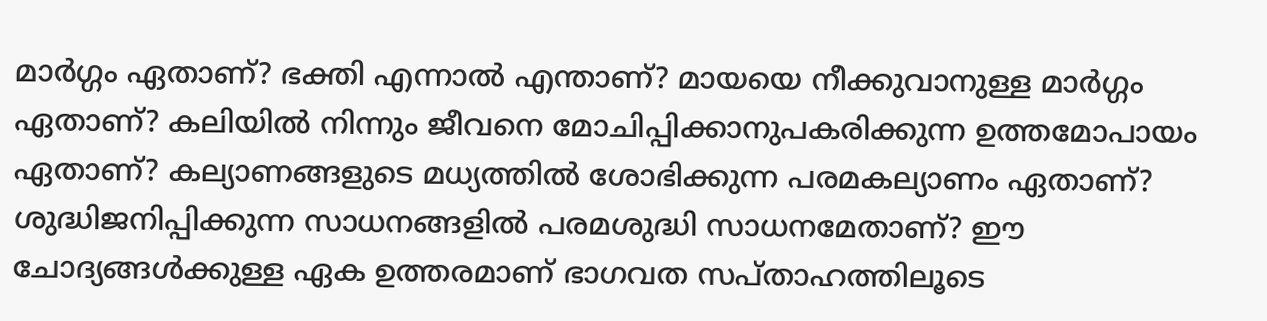മാര്‍ഗ്ഗം ഏതാണ്? ഭക്തി എന്നാല്‍ എന്താണ്? മായയെ നീക്കുവാനുള്ള മാര്‍ഗ്ഗം ഏതാണ്? കലിയില്‍ നിന്നും ജീവനെ മോചിപ്പിക്കാനുപകരിക്കുന്ന ഉത്തമോപായം ഏതാണ്? കല്യാണങ്ങളുടെ മധ്യത്തില്‍ ശോഭിക്കുന്ന പരമകല്യാണം ഏതാണ്? ശുദ്ധിജനിപ്പിക്കുന്ന സാധനങ്ങളില്‍ പരമശുദ്ധി സാധനമേതാണ്? ഈ ചോദ്യങ്ങള്‍ക്കുള്ള ഏക ഉത്തരമാണ് ഭാഗവത സപ്താഹത്തിലൂടെ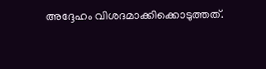അദ്ദേഹം വിശദമാക്കിക്കൊടുത്തത്.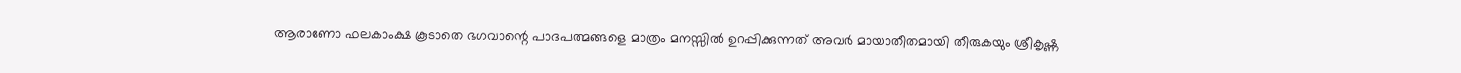ആരാണോ ഫലകാംക്ഷ കൂടാതെ ഭഗവാന്റെ പാദപത്മങ്ങളെ മാത്രം മനസ്സില്‍ ഉറപ്പിക്കുന്നത് അവര്‍ മായാതീതമായി തീരുകയും ശ്രീകൃഷ്ണ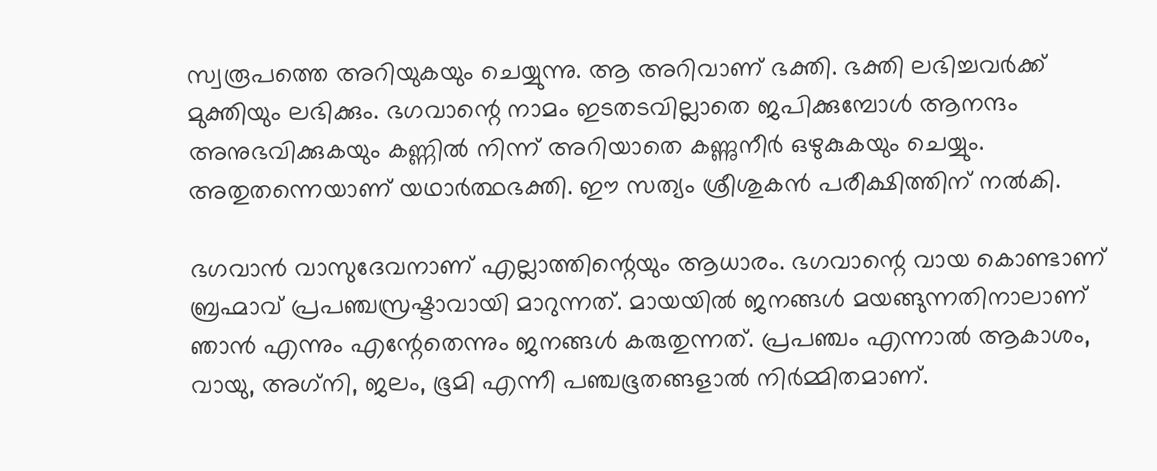സ്വരൂപത്തെ അറിയുകയും ചെയ്യുന്നു. ആ അറിവാണ് ഭക്തി. ഭക്തി ലഭിച്ചവര്‍ക്ക് മുക്തിയും ലഭിക്കും. ഭഗവാന്റെ നാമം ഇടതടവില്ലാതെ ജപിക്കുമ്പോള്‍ ആനന്ദം അനുഭവിക്കുകയും കണ്ണില്‍ നിന്ന് അറിയാതെ കണ്ണുനീര്‍ ഒഴുകുകയും ചെയ്യും. അതുതന്നെയാണ് യഥാര്‍ത്ഥഭക്തി. ഈ സത്യം ശ്രീശുകന്‍ പരീക്ഷിത്തിന് നല്‍കി.

ഭഗവാന്‍ വാസുദേവനാണ് എല്ലാത്തിന്റെയും ആധാരം. ഭഗവാന്റെ വായ കൊണ്ടാണ് ബ്രഹ്മാവ് പ്രപഞ്ചസ്രഷ്ടാവായി മാറുന്നത്. മായയില്‍ ജനങ്ങള്‍ മയങ്ങുന്നതിനാലാണ് ഞാന്‍ എന്നും എന്റേതെന്നും ജനങ്ങള്‍ കരുതുന്നത്. പ്രപഞ്ചം എന്നാല്‍ ആകാശം, വായു, അഗ്‌നി, ജലം, ഭൂമി എന്നീ പഞ്ചഭൂതങ്ങളാല്‍ നിര്‍മ്മിതമാണ്.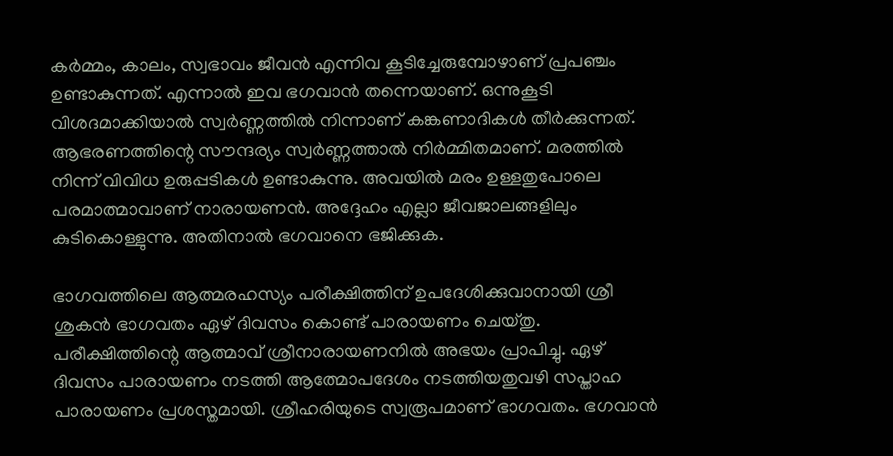കര്‍മ്മം, കാലം, സ്വഭാവം ജീവന്‍ എന്നിവ കൂടിച്ചേരുമ്പോഴാണ് പ്രപഞ്ചം ഉണ്ടാകുന്നത്. എന്നാല്‍ ഇവ ഭഗവാന്‍ തന്നെയാണ്. ഒന്നുകൂടി വിശദമാക്കിയാല്‍ സ്വര്‍ണ്ണത്തില്‍ നിന്നാണ് കങ്കണാദികള്‍ തീര്‍ക്കുന്നത്. ആഭരണത്തിന്റെ സൗന്ദര്യം സ്വര്‍ണ്ണത്താല്‍ നിര്‍മ്മിതമാണ്. മരത്തില്‍ നിന്ന് വിവിധ ഉരുപ്പടികള്‍ ഉണ്ടാകുന്നു. അവയില്‍ മരം ഉള്ളതുപോലെ പരമാത്മാവാണ് നാരായണന്‍. അദ്ദേഹം എല്ലാ ജീവജാലങ്ങളിലും കുടികൊള്ളുന്നു. അതിനാല്‍ ഭഗവാനെ ഭജിക്കുക.

ഭാഗവത്തിലെ ആത്മരഹസ്യം പരീക്ഷിത്തിന് ഉപദേശിക്കുവാനായി ശ്രീ ശുകന്‍ ഭാഗവതം ഏഴ് ദിവസം കൊണ്ട് പാരായണം ചെയ്തു. പരീക്ഷിത്തിന്റെ ആത്മാവ് ശ്രീനാരായണനില്‍ അഭയം പ്രാപിച്ചു. ഏഴ് ദിവസം പാരായണം നടത്തി ആത്മോപദേശം നടത്തിയതുവഴി സപ്താഹ പാരായണം പ്രശസ്തമായി. ശ്രീഹരിയുടെ സ്വരൂപമാണ് ഭാഗവതം. ഭഗവാന്‍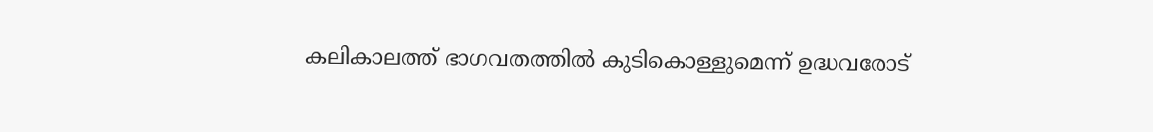കലികാലത്ത് ഭാഗവതത്തില്‍ കുടികൊള്ളുമെന്ന് ഉദ്ധവരോട്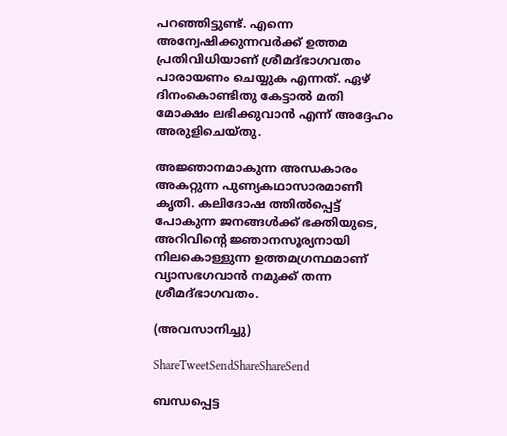പറഞ്ഞിട്ടുണ്ട്. എന്നെ അന്വേഷിക്കുന്നവര്‍ക്ക് ഉത്തമ പ്രതിവിധിയാണ് ശ്രീമദ്ഭാഗവതം പാരായണം ചെയ്യുക എന്നത്. ഏഴ് ദിനംകൊണ്ടിതു കേട്ടാല്‍ മതി മോക്ഷം ലഭിക്കുവാന്‍ എന്ന് അദ്ദേഹം അരുളിചെയ്തു.

അജ്ഞാനമാകുന്ന അന്ധകാരം അകറ്റുന്ന പുണ്യകഥാസാരമാണീ കൃതി. കലിദോഷ ത്തില്‍പ്പെട്ട് പോകുന്ന ജനങ്ങള്‍ക്ക് ഭക്തിയുടെ, അറിവിന്റെ ജ്ഞാനസൂര്യനായി നിലകൊള്ളുന്ന ഉത്തമഗ്രന്ഥമാണ് വ്യാസഭഗവാന്‍ നമുക്ക് തന്ന ശ്രീമദ്ഭാഗവതം.

(അവസാനിച്ചു)

ShareTweetSendShareShareSend

ബന്ധപ്പെട്ട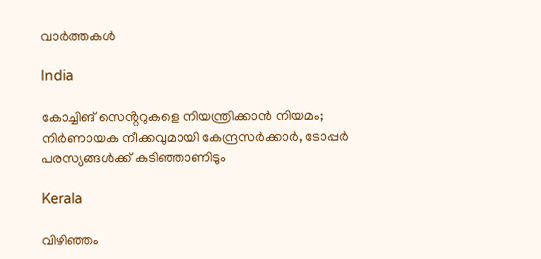വാര്‍ത്തകള്‍

India

കോച്ചിങ് സെൻ്ററുകളെ നിയന്ത്രിക്കാൻ നിയമം; നിർണായക നീക്കവുമായി കേന്ദ്രസർക്കാർ, ടോപ്പർ പരസ്യങ്ങൾക്ക് കടിഞ്ഞാണിടും

Kerala

വിഴിഞ്ഞം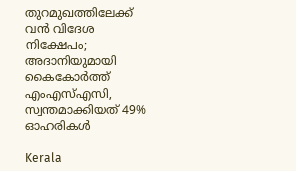തുറമുഖത്തിലേക്ക് വൻ വിദേശ നിക്ഷേപം; അദാനിയുമായി കൈകോർത്ത് എംഎസ്എസി, സ്വന്തമാക്കിയത് 49% ഓഹരികൾ

Kerala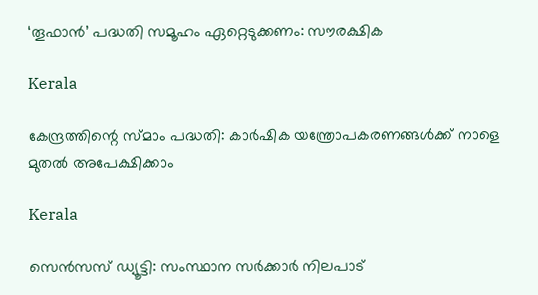‘തൂഫാന്‍’ പദ്ധതി സമൂഹം ഏറ്റെടുക്കണം: സൗരക്ഷിക

Kerala

കേന്ദ്രത്തിന്റെ സ്മാം പദ്ധതി: കാര്‍ഷിക യന്ത്രോപകരണങ്ങള്‍ക്ക് നാളെ മുതല്‍ അപേക്ഷിക്കാം

Kerala

സെന്‍സസ് ഡ്യൂട്ടി: സംസ്ഥാന സര്‍ക്കാര്‍ നിലപാട്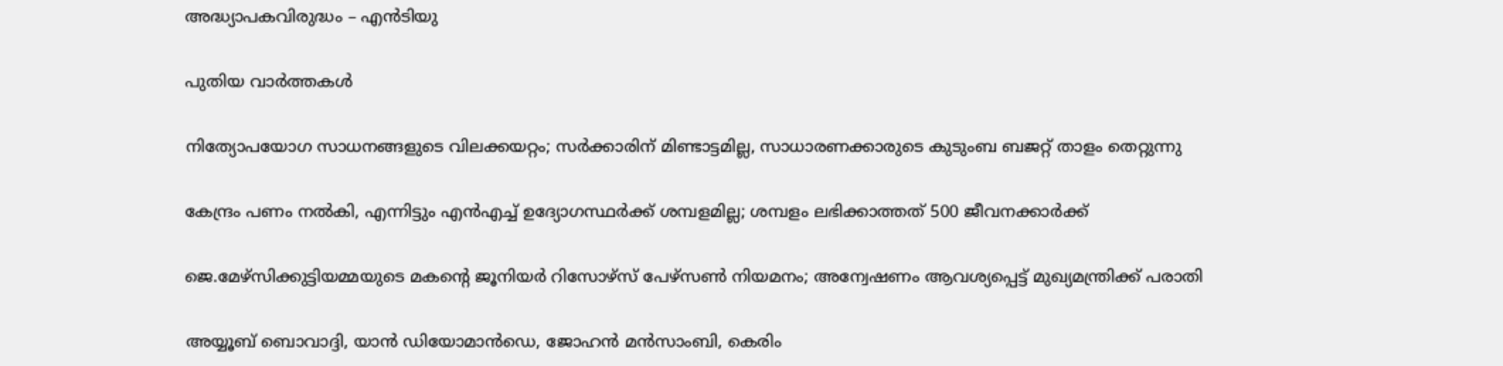അദ്ധ്യാപകവിരുദ്ധം – എന്‍ടിയു

പുതിയ വാര്‍ത്തകള്‍

നിത്യോപയോഗ സാധനങ്ങളുടെ വിലക്കയറ്റം; സര്‍ക്കാരിന് മിണ്ടാട്ടമില്ല, സാധാരണക്കാരുടെ കുടുംബ ബജറ്റ് താളം തെറ്റുന്നു

കേന്ദ്രം പണം നല്‍കി, എന്നിട്ടും എന്‍എച്ച് ഉദ്യോഗസ്ഥര്‍ക്ക് ശമ്പളമില്ല; ശമ്പളം ലഭിക്കാത്തത് 500 ജീവനക്കാര്‍ക്ക്

ജെ.മേഴ്‌സിക്കുട്ടിയമ്മയുടെ മകന്റെ ജൂനിയർ റിസോഴ്‌സ് പേഴ്‌സൺ നിയമനം; അന്വേഷണം ആവശ്യപ്പെട്ട് മുഖ്യമന്ത്രിക്ക് പരാതി

അയ്യൂബ് ബൊവാദ്ദി, യാന്‍ ഡിയോമാന്‍ഡെ, ജോഹന്‍ മന്‍സാംബി, കെരിം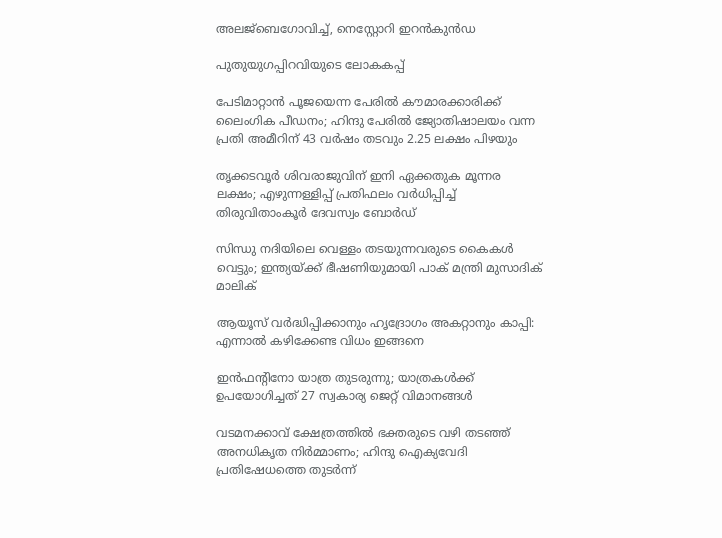അലജ്ബെഗോവിച്ച്, നെസ്റ്റോറി ഇറന്‍കുന്‍ഡ

പുതുയുഗപ്പിറവിയുടെ ലോകകപ്പ്

പേടിമാറ്റാൻ പൂജയെന്ന പേരിൽ കൗമാരക്കാരിക്ക് ലൈംഗിക പീഡനം; ഹിന്ദു പേരിൽ ജ്യോതിഷാലയം വന്ന പ്രതി അമീറിന് 43 വർഷം തടവും 2.25 ലക്ഷം പിഴയും

തൃക്കടവൂര്‍ ശിവരാജുവിന് ഇനി ഏക്കതുക മൂന്നര ലക്ഷം; എഴുന്നള്ളിപ്പ് പ്രതിഫലം വര്‍ധിപ്പിച്ച് തിരുവിതാംകൂര്‍ ദേവസ്വം ബോര്‍ഡ്

സിന്ധു നദിയിലെ വെള്ളം തടയുന്നവരുടെ കൈകൾ വെട്ടും; ഇന്ത്യയ്‌ക്ക് ഭീഷണിയുമായി പാക് മന്ത്രി മുസാദിക് മാലിക്

ആയൂസ്‌ വർദ്ധിപ്പിക്കാനും ഹൃദ്രോഗം അകറ്റാനും കാപ്പി: എന്നാൽ കഴിക്കേണ്ട വിധം ഇങ്ങനെ

ഇന്‍ഫന്റിനോ യാത്ര തുടരുന്നു; യാത്രകള്‍ക്ക് ഉപയോഗിച്ചത് 27 സ്വകാര്യ ജെറ്റ് വിമാനങ്ങള്‍

വടമനക്കാവ് ക്ഷേത്രത്തില്‍ ഭക്തരുടെ വഴി തടഞ്ഞ് അനധികൃത നിര്‍മ്മാണം; ഹിന്ദു ഐക്യവേദി പ്രതിഷേധത്തെ തുടര്‍ന്ന്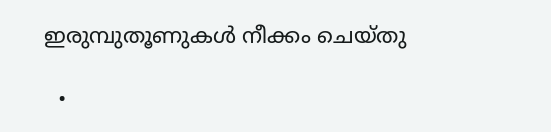ഇരുമ്പുതൂണുകള്‍ നീക്കം ചെയ്തു

  •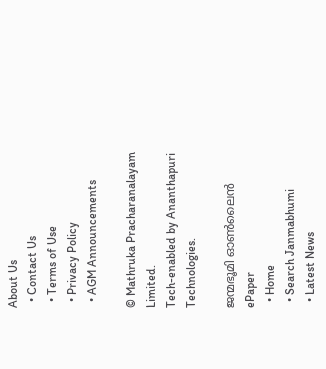About Us
  • Contact Us
  • Terms of Use
  • Privacy Policy
  • AGM Announcements

© Mathruka Pracharanalayam Limited.
Tech-enabled by Ananthapuri Technologies.

ജന്മഭൂമി ഓണ്‍ലൈന്‍
ePaper
  • Home
  • Search Janmabhumi
  • Latest News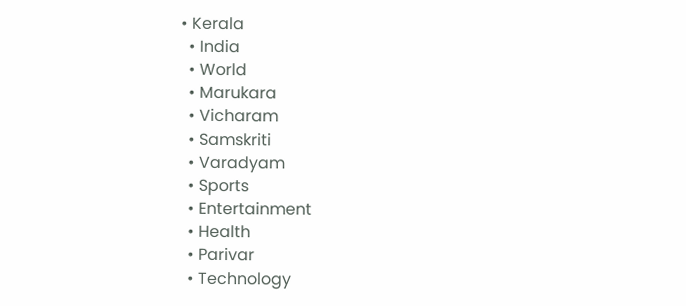• Kerala
  • India
  • World
  • Marukara
  • Vicharam
  • Samskriti
  • Varadyam
  • Sports
  • Entertainment
  • Health
  • Parivar
  • Technology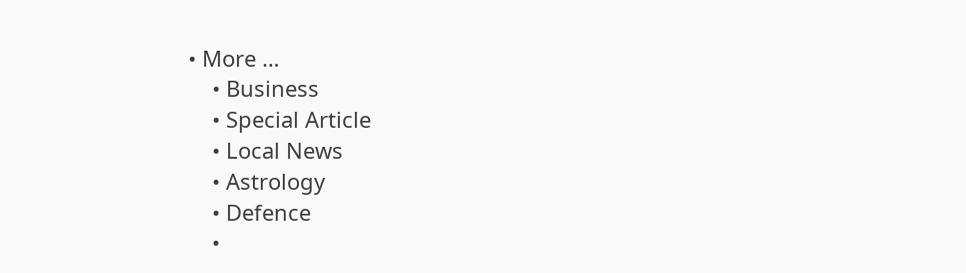• More …
    • Business
    • Special Article
    • Local News
    • Astrology
    • Defence
    •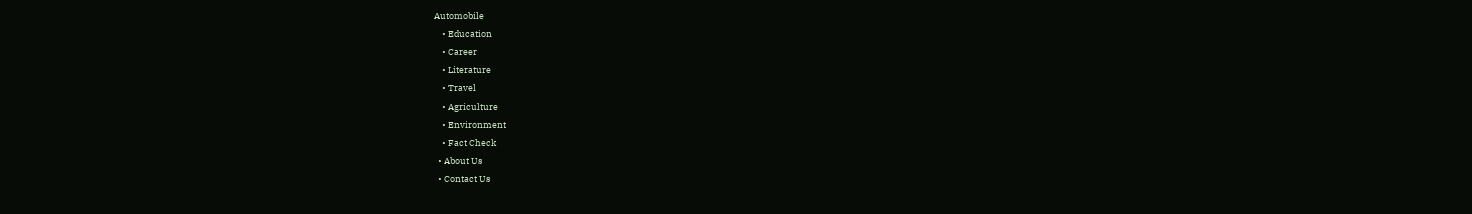Automobile
    • Education
    • Career
    • Literature
    • Travel
    • Agriculture
    • Environment
    • Fact Check
  • About Us
  • Contact Us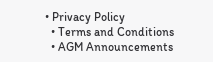• Privacy Policy
  • Terms and Conditions
  • AGM Announcements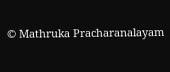© Mathruka Pracharanalayam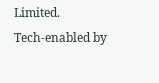Limited.
Tech-enabled by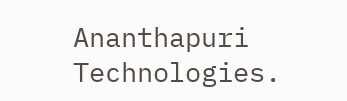Ananthapuri Technologies.